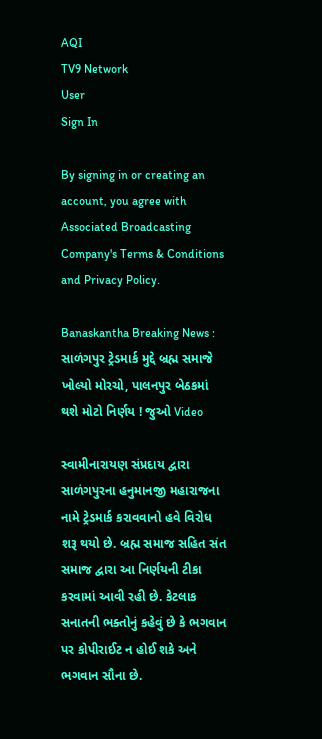AQI
TV9 Network
User
Sign In

By signing in or creating an account, you agree with Associated Broadcasting Company's Terms & Conditions and Privacy Policy.

Banaskantha Breaking News : સાળંગપુર ટ્રેડમાર્ક મુદ્દે બ્રહ્મ સમાજે ખોલ્યો મોરચો, પાલનપુર બેઠકમાં થશે મોટો નિર્ણય ! જુઓ Video

સ્વામીનારાયણ સંપ્રદાય દ્વારા સાળંગપુરના હનુમાનજી મહારાજના નામે ટ્રેડમાર્ક કરાવવાનો હવે વિરોધ શરૂ થયો છે. બ્રહ્મ સમાજ સહિત સંત સમાજ દ્વારા આ નિર્ણયની ટીકા કરવામાં આવી રહી છે. કેટલાક સનાતની ભક્તોનું કહેવું છે કે ભગવાન પર કોપીરાઈટ ન હોઈ શકે અને ભગવાન સૌના છે.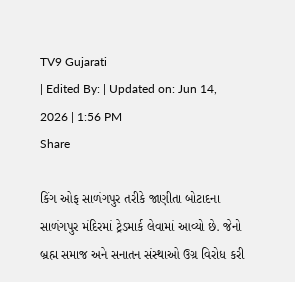TV9 Gujarati
| Edited By: | Updated on: Jun 14, 2026 | 1:56 PM
Share

કિંગ ઓફ સાળંગપુર તરીકે જાણીતા બોટાદના સાળંગપુર મંદિરમાં ટ્રેડમાર્ક લેવામાં આવ્યો છે. જેનો બ્રહ્મ સમાજ અને સનાતન સંસ્થાઓ ઉગ્ર વિરોધ કરી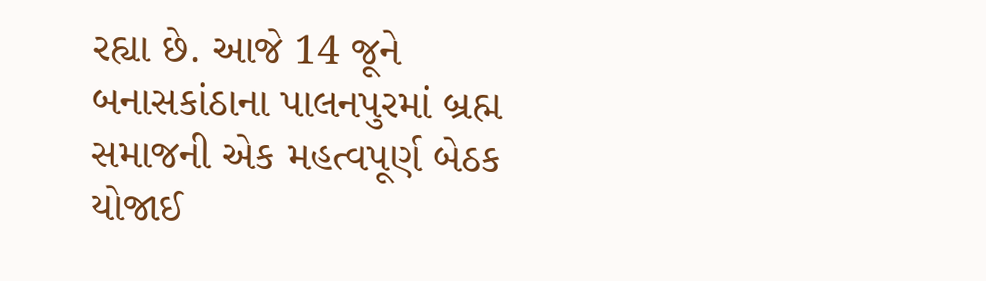રહ્યા છે. આજે 14 જૂને બનાસકાંઠાના પાલનપુરમાં બ્રહ્મ સમાજની એક મહત્વપૂર્ણ બેઠક યોજાઈ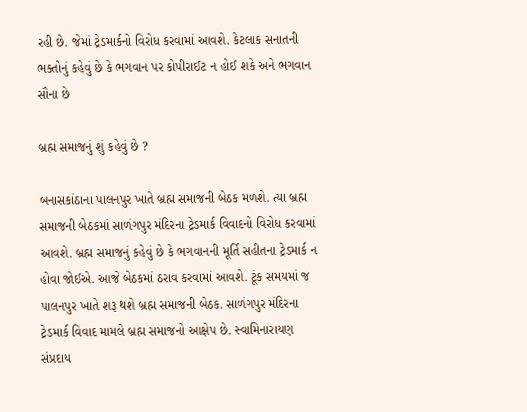રહી છે. જેમાં ટ્રેડમાર્કનો વિરોધ કરવામાં આવશે. કેટલાક સનાતની ભક્તોનું કહેવું છે કે ભગવાન પર કોપીરાઈટ ન હોઈ શકે અને ભગવાન સૌના છે

બ્રહ્મ સમાજનું શું કહેવું છે ?

બનાસકાંઠાના પાલનપુર ખાતે બ્રહ્મ સમાજની બેઠક મળશે. ત્યા બ્રહ્મ સમાજની બેઠકમાં સાળંગપુર મંદિરના ટ્રેડમાર્ક વિવાદનો વિરોધ કરવામાં આવશે. બ્રહ્મ સમાજનું કહેવું છે કે ભગવાનની મૂર્તિ સહીતના ટ્રેડમાર્ક ન હોવા જોઈએ. આજે બેઠકમાં ઠરાવ કરવામાં આવશે. ટૂંક સમયમાં જ પાલનપુર ખાતે શરૂ થશે બ્રહ્મ સમાજની બેઠક. સાળંગપુર મંદિરના ટ્રેડમાર્ક વિવાદ મામલે બ્રહ્મ સમાજનો આક્ષેપ છે. સ્વામિનારાયણ સંપ્રદાય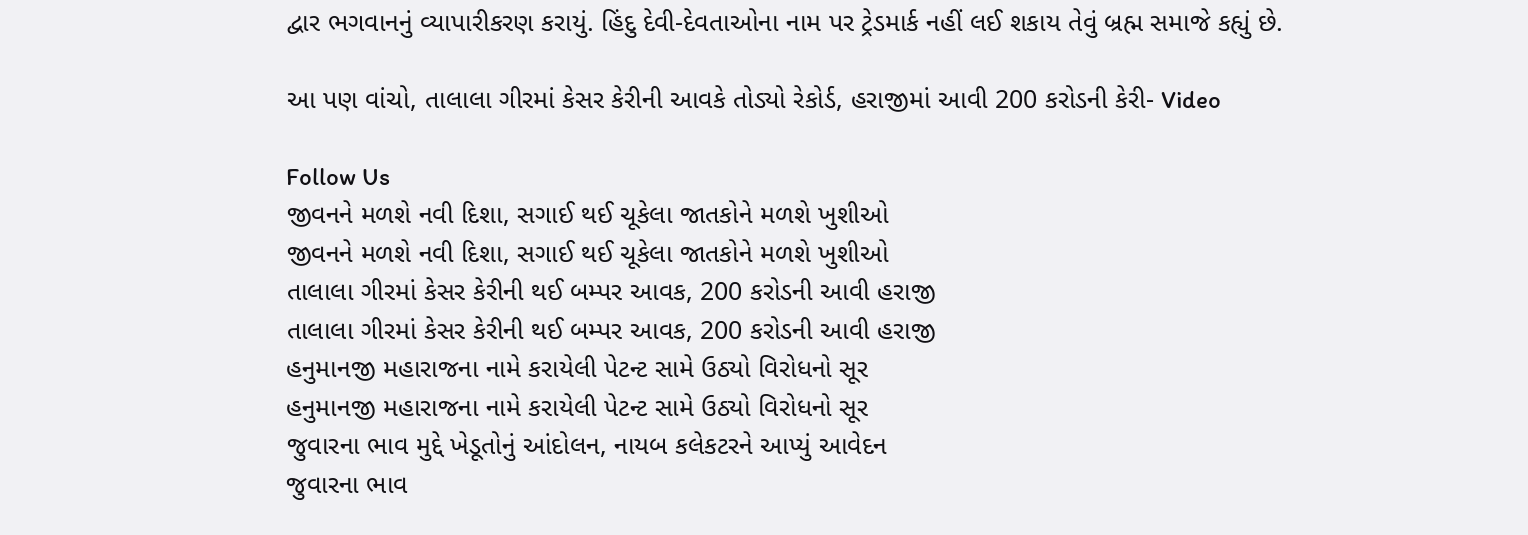દ્વાર ભગવાનનું વ્યાપારીકરણ કરાયું. હિંદુ દેવી-દેવતાઓના નામ પર ટ્રેડમાર્ક નહીં લઈ શકાય તેવું બ્રહ્મ સમાજે કહ્યું છે.

આ પણ વાંચો, તાલાલા ગીરમાં કેસર કેરીની આવકે તોડ્યો રેકોર્ડ, હરાજીમાં આવી 200 કરોડની કેરી- Video

Follow Us
જીવનને મળશે નવી દિશા, સગાઈ થઈ ચૂકેલા જાતકોને મળશે ખુશીઓ
જીવનને મળશે નવી દિશા, સગાઈ થઈ ચૂકેલા જાતકોને મળશે ખુશીઓ
તાલાલા ગીરમાં કેસર કેરીની થઈ બમ્પર આવક, 200 કરોડની આવી હરાજી
તાલાલા ગીરમાં કેસર કેરીની થઈ બમ્પર આવક, 200 કરોડની આવી હરાજી
હનુમાનજી મહારાજના નામે કરાયેલી પેટન્ટ સામે ઉઠ્યો વિરોધનો સૂર
હનુમાનજી મહારાજના નામે કરાયેલી પેટન્ટ સામે ઉઠ્યો વિરોધનો સૂર
જુવારના ભાવ મુદ્દે ખેડૂતોનું આંદોલન, નાયબ કલેકટરને આપ્યું આવેદન
જુવારના ભાવ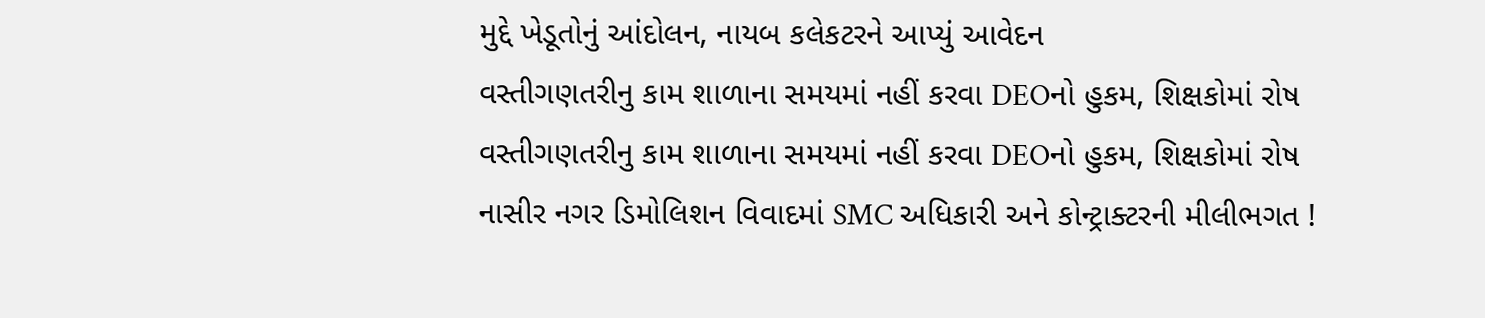મુદ્દે ખેડૂતોનું આંદોલન, નાયબ કલેકટરને આપ્યું આવેદન
વસ્તીગણતરીનુ કામ શાળાના સમયમાં નહીં કરવા DEOનો હુકમ, શિક્ષકોમાં રોષ
વસ્તીગણતરીનુ કામ શાળાના સમયમાં નહીં કરવા DEOનો હુકમ, શિક્ષકોમાં રોષ
નાસીર નગર ડિમોલિશન વિવાદમાં SMC અધિકારી અને કોન્ટ્રાક્ટરની મીલીભગત !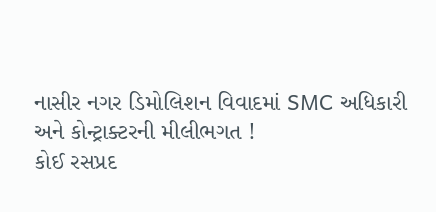નાસીર નગર ડિમોલિશન વિવાદમાં SMC અધિકારી અને કોન્ટ્રાક્ટરની મીલીભગત !
કોઈ રસપ્રદ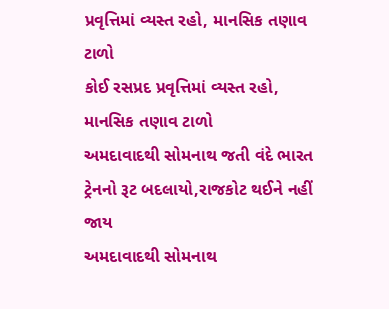પ્રવૃત્તિમાં વ્યસ્ત રહો, માનસિક તણાવ ટાળો
કોઈ રસપ્રદ પ્રવૃત્તિમાં વ્યસ્ત રહો, માનસિક તણાવ ટાળો
અમદાવાદથી સોમનાથ જતી વંદે ભારત ટ્રેનનો રૂટ બદલાયો,રાજકોટ થઈને નહીં જાય
અમદાવાદથી સોમનાથ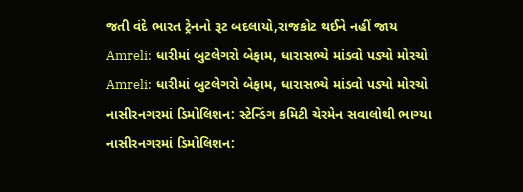જતી વંદે ભારત ટ્રેનનો રૂટ બદલાયો,રાજકોટ થઈને નહીં જાય
Amreli: ધારીમાં બુટલેગરો બેફામ, ધારાસભ્યે માંડવો પડ્યો મોરચો
Amreli: ધારીમાં બુટલેગરો બેફામ, ધારાસભ્યે માંડવો પડ્યો મોરચો
નાસીરનગરમાં ડિમોલિશન: સ્ટેન્ડિંગ કમિટી ચેરમેન સવાલોથી ભાગ્યા
નાસીરનગરમાં ડિમોલિશન: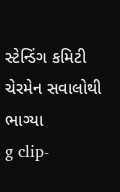સ્ટેન્ડિંગ કમિટી ચેરમેન સવાલોથી ભાગ્યા
g clip-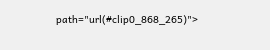path="url(#clip0_868_265)">